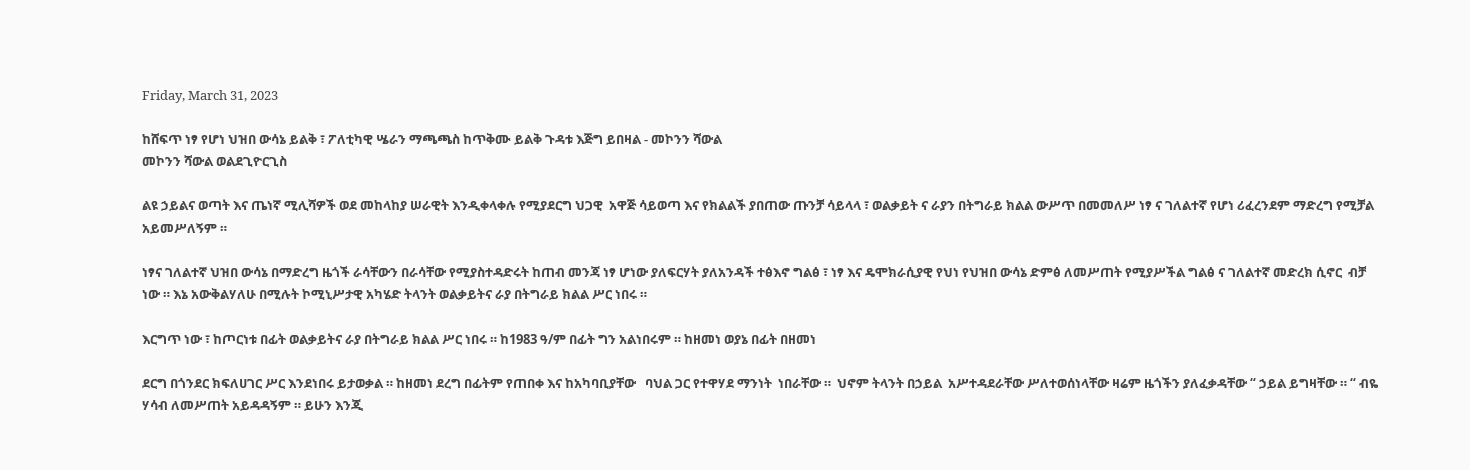Friday, March 31, 2023

ከሸፍጥ ነፃ የሆነ ህዝበ ውሳኔ ይልቅ ፣ ፖለቲካዊ ሤራን ማጫጫስ ከጥቅሙ ይልቅ ጉዳቱ እጅግ ይበዛል - መኮንን ሻውል
መኮንን ሻውል ወልደጊዮርጊስ

ልዩ ኃይልና ወጣት እና ጤነኛ ሚሊሻዎች ወደ መከላከያ ሠራዊት እንዲቀላቀሉ የሚያደርግ ህጋዊ  አዋጅ ሳይወጣ እና የክልልች ያበጠው ጡንቻ ሳይላላ ፣ ወልቃይት ና ራያን በትግራይ ክልል ውሥጥ በመመለሥ ነፃ ና ገለልተኛ የሆነ ሪፈረንደም ማድረግ የሚቻል አይመሥለኝም ።

ነፃና ገለልተኛ ህዝበ ውሳኔ በማድረግ ዜጎች ራሳቸውን በራሳቸው የሚያስተዳድሩት ከጠብ መንጃ ነፃ ሆነው ያለፍርሃት ያለአንዳች ተፅእኖ ግልፅ ፣ ነፃ እና ዴሞክራሲያዊ የህነ የህዝበ ውሳኔ ድምፅ ለመሥጠት የሚያሥችል ግልፅ ና ገለልተኛ መድረክ ሲኖር  ብቻ ነው ። እኔ አውቅልሃለሁ በሚሉት ኮሚኒሥታዊ አካሄድ ትላንት ወልቃይትና ራያ በትግራይ ክልል ሥር ነበሩ ።

እርግጥ ነው ፣ ከጦርነቱ በፊት ወልቃይትና ራያ በትግራይ ክልል ሥር ነበሩ ። ከ1983 ዓ/ም በፊት ግን አልነበሩም ። ከዘመነ ወያኔ በፊት በዘመነ

ደርግ በጎንደር ክፍለሀገር ሥር እንደነበሩ ይታወቃል ። ከዘመነ ደረግ በፊትም የጠበቀ እና ከአካባቢያቸው   ባህል ጋር የተዋሃደ ማንነት  ነበራቸው ።  ህኖም ትላንት በኃይል  አሥተዳደራቸው ሥለተወሰነላቸው ዛሬም ዜጎችን ያለፈቃዳቸው “ ኃይል ይግዛቸው ። “ ብዬ ሃሳብ ለመሥጠት አይዳዳኝም ። ይሁን እንጂ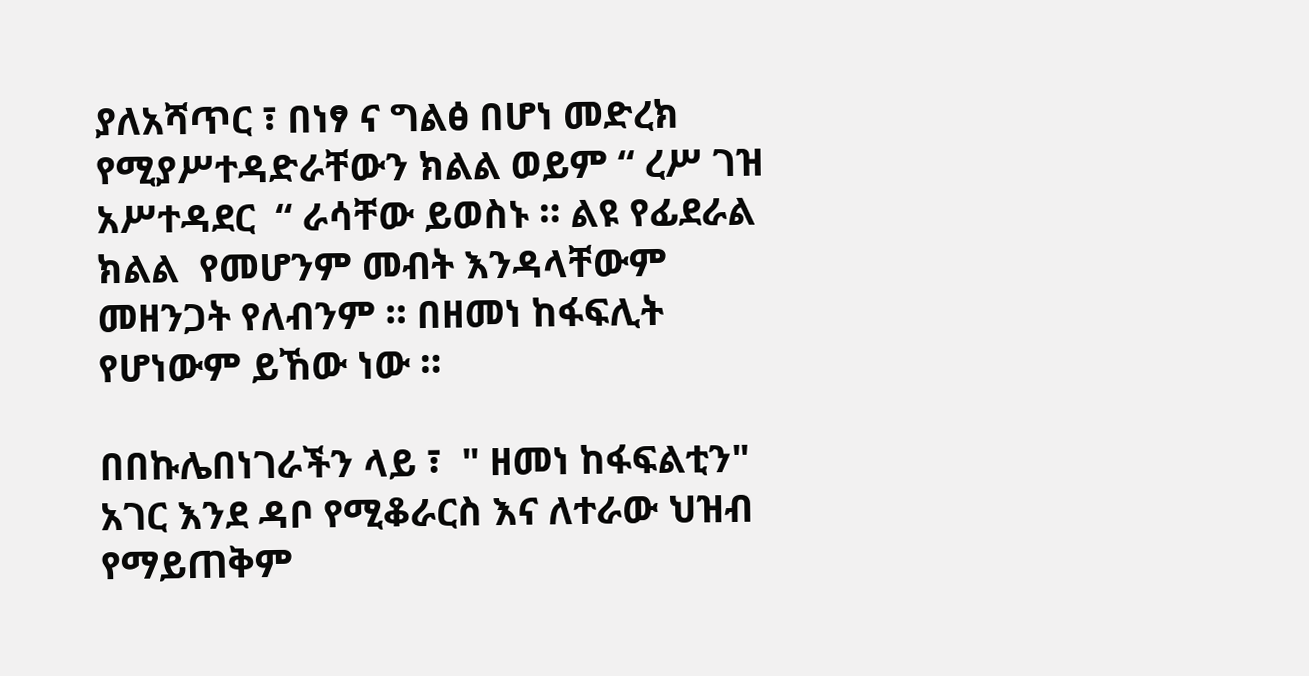ያለአሻጥር ፣ በነፃ ና ግልፅ በሆነ መድረክ የሚያሥተዳድራቸውን ክልል ወይም “ ረሥ ገዝ አሥተዳደር  “ ራሳቸው ይወስኑ ። ልዩ የፊደራል ክልል  የመሆንም መብት እንዳላቸውም መዘንጋት የለብንም ። በዘመነ ከፋፍሊት የሆነውም ይኸው ነው ።

በበኩሌበነገራችን ላይ ፣  " ዘመነ ከፋፍልቲን" አገር እንደ ዳቦ የሚቆራርስ እና ለተራው ህዝብ የማይጠቅም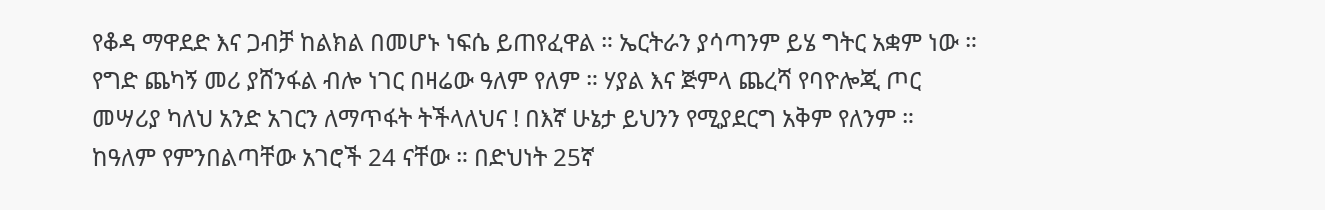የቆዳ ማዋደድ እና ጋብቻ ከልክል በመሆኑ ነፍሴ ይጠየፈዋል ። ኤርትራን ያሳጣንም ይሄ ግትር አቋም ነው ። የግድ ጨካኝ መሪ ያሸንፋል ብሎ ነገር በዛሬው ዓለም የለም ። ሃያል እና ጅምላ ጨረሻ የባዮሎጂ ጦር መሣሪያ ካለህ አንድ አገርን ለማጥፋት ትችላለህና ! በእኛ ሁኔታ ይህንን የሚያደርግ አቅም የለንም ። ከዓለም የምንበልጣቸው አገሮች 24 ናቸው ። በድህነት 25ኛ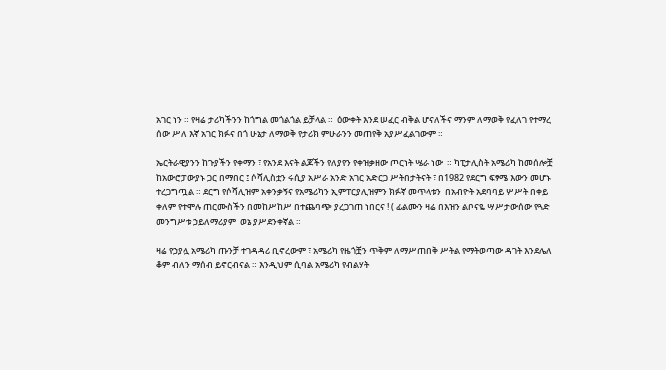አገር ነን ። የዛሬ ታሪካችንን ከጎግል መጎልጎል ይቻላል ።  ዕውቀት እንደ ሠፈር ብቅል ሆናለችና ማንም ለማወቅ የፈለገ የተማረ ሰው ሥለ እኛ አገር ክፉና በጎ ሁኔታ ለማወቅ የታሪክ ምሁራንን መጠየቅ አያሥፈልገውም ።

ኤርትራዊያንን ከጉያችን የቀማን ፣ የአንደ እናት ልጆችን የለያየን የቀዝቃዘው ጦርነት ሤራ ነው  ። ካፒታሊስት አሜሪካ ከመሰሎቿ ከአውሮፓውያኑ ጋር በማበር ፤ ሶሻሊስቷን ሩሲያ አሥራ አንድ አገር አድርጋ ሥትበታትናት ፣ በ1982 የደርግ ፍፃሜ እውን መሆኑ ተረጋግጧል ። ደርግ የሶሻሊዝም አቀንቃኝና የአሜሪካን ኢምፐርያሊዝምን ክፉኛ መጥላቱን  በአብዮት አደባባይ ሦሥት በቀይ ቀለም የተሞሉ ጠርሙስችን በመከሥከሥ በተጨባጭ ያረጋገጠ ነበርና ! ( ፊልሙን ዛሬ በእዝን ልቦናዬ ሣሥታውሰው የጓድ መንግሥቱ ኃይለማሪያም  ወኔ ያሥደንቀኛል ።

ዛሬ የኃያሏ አሜሪካ ጡንቻ ተገዳዳሪ ቢኖረውም ፣ አሜሪካ የዜጎቿን ጥቅም ለማሥጠበቅ ሥትል የማትወጣው ዳገት እንደሌለ ቆም ብለን ማሰብ ይኖርብናል ። እንዲህም ሲባል አሜሪካ የብልሃት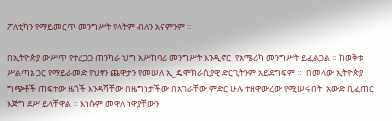ፖለቲካን የማይመርጥ መንግሥት የላትም ብለን አናምንም ።

በኢትዮጵያ ውሥጥ የተረጋጋ ጠንካራ ህግ አሥከባሪ መንግሥት እንዲኖር  የአሜሪካ መንግሥት ይፈልጋል ። ከወቅቱ ሥልጣኔ ጋር የማይራመድ የህፃን ጨዋታን የመሠለ ኢ_ዴሞክራሲያዊ ድርጊትንም አይደግፍም ።  በመላው ኢትዮጵያ ግጭቶች ጠፍተው ዜጎች እንዳሻቸው በዜግነታችው በአገራቸው ምድር ሁሉ ተዘዋውረው የሚሠሩበት  አውድ ቢፈጠር እጅግ ደሥ ይላቸዋል ። እነሱም መዋለ ነዋያቸውን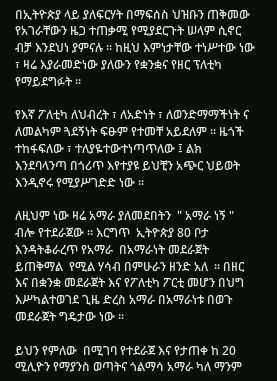በኢትዮጵያ ላይ ያለፍርሃት በማፍሰስ ህዝቡን ጠቅመው የአገራቸውን ዜጋ ተጠቃሚ የሚያደርጉት ሠላም ሲኖር ብቻ እንደህነ ያምናሉ ። ከዚህ እምነታቸው ተነሥተው ነው ፣ ዛሬ እያራመድነው ያለውን የቋንቋና የዘር ፕለቲካ የማይደግፉት ።

የእኛ ፖለቲካ ለህብረት ፣ ለአድነት ፣ ለወንድማማችነት ና ለመልካም ጓደኝነት ፍፁም የተመቸ አይደለም ። ዜጎች ተከፋፍለው ፣ ተለያዬተውተነጣጥለው ፤ ልክ እንደባላንጣ በጎሪጥ እየተያዩ ይህቺን አጭር ህይወት እንዲኖሩ የሚያሥገድድ ነው ።

ለዚህም ነው ዛሬ አማራ ያለመደበትን  " አማራ ነኝ " ብሎ የተደራጀው ። እርግጥ  ኢትዮጵያ 80 ቦታ እንዳትቆራረጥ የአማራ  በአማራነት መደራጀት ይጠቅማል  የሚል ሃሳብ በምሁራን ዘንድ አለ  ። በዘር እና በቋንቋ መደራጀት እና የፖለቲካ ፖርቲ መሆን በህግ እሥካልተወገደ ጊዜ ድረስ አማራ በአማራነቱ በወጉ መደራጀት ግዴታው ነው ።

ይህን የምለው  በሚገባ የተደራጀ እና የታጠቀ ከ 20 ሚሊዮን የማያንስ ወጣትና ጎልማሳ አማራ ካለ ማንም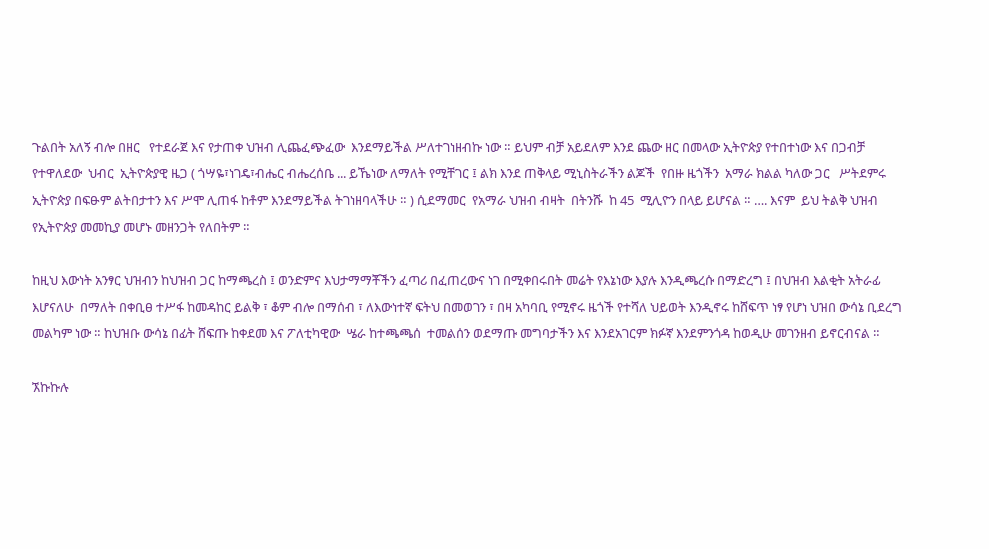ጉልበት አለኝ ብሎ በዘር   የተደራጀ እና የታጠቀ ህዝብ ሊጨፈጭፈው  እንደማይችል ሥለተገነዘብኩ ነው ። ይህም ብቻ አይደለም እንደ ጨው ዘር በመላው ኢትዮጵያ የተበተነው እና በጋብቻ የተዋለደው  ህብር  ኢትዮጵያዊ ዜጋ ( ጎሣዬ፣ነገዴ፣ብሔር ብሔረሰቤ ... ይኼነው ለማለት የሚቸገር ፤ ልክ እንደ ጠቅላይ ሚኒስትራችን ልጆች  የበዙ ዜጎችን  አማራ ክልል ካለው ጋር   ሥትደምሩ ኢትዮጵያ በፍፁም ልትበታተን እና ሥሞ ሊጠፋ ከቶም እንደማይችል ትገነዘባላችሁ ። ) ሲደማመር  የአማራ ህዝብ ብዛት  በትንሹ  ከ 45  ሚሊዮን በላይ ይሆናል ። …. እናም  ይህ ትልቅ ህዝብ የኢትዮጵያ መመኪያ መሆኑ መዘንጋት የለበትም ።

ከዚህ እውነት አንፃር ህዝብን ከህዝብ ጋር ከማጫረስ ፤ ወንድምና እህታማማቾችን ፈጣሪ በፈጠረውና ነገ በሚቀበሩበት መሬት የእኔነው እያሉ እንዲጫረሱ በማድረግ ፤ በህዝብ እልቂት አትራፊ እሆናለሁ  በማለት በቀቢፀ ተሥፋ ከመዳከር ይልቅ ፣ ቆም ብሎ በማሰብ ፣ ለእውነተኛ ፍትህ በመወገን ፣ በዛ አካባቢ የሚኖሩ ዜጎች የተሻለ ህይወት እንዲኖሩ ከሸፍጥ ነፃ የሆነ ህዝበ ውሳኔ ቢደረግ መልካም ነው ። ከህዝቡ ውሳኔ በፊት ሸፍጡ ከቀደመ እና ፖለቲካዊው  ሤራ ከተጫጫሰ  ተመልሰን ወደማጡ መግባታችን እና እንደአገርም ክፉኛ እንደምንጎዳ ከወዲሁ መገንዘብ ይኖርብናል ።

ኧኩኩሉ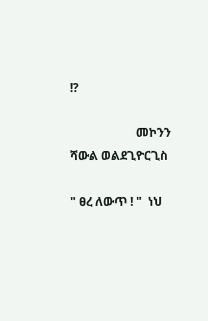!?

                      መኮንን ሻውል ወልደጊዮርጊስ

" ፀረ ለውጥ ! "  ነህ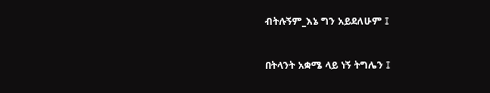ብትሉኝም_እኔ ግን አይደለሁም ፤

በትላንት አቋሜ ላይ ነኝ ትግሌን ፤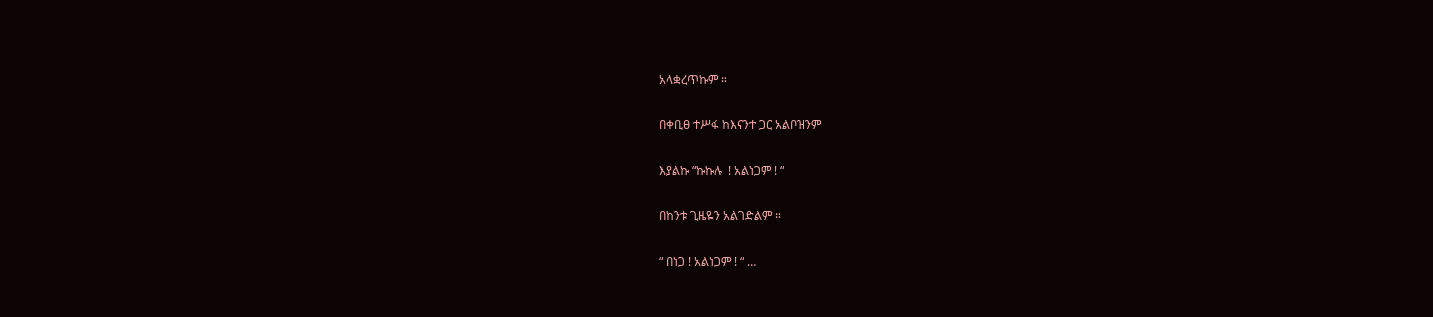አላቋረጥኩም ።

በቀቢፀ ተሥፋ ከእናንተ ጋር አልቦዝንም

እያልኩ “ኩኩሉ  ! አልነጋም ! “

በከንቱ ጊዜዬን አልገድልም ።

“ በነጋ ! አልነጋም ! “ …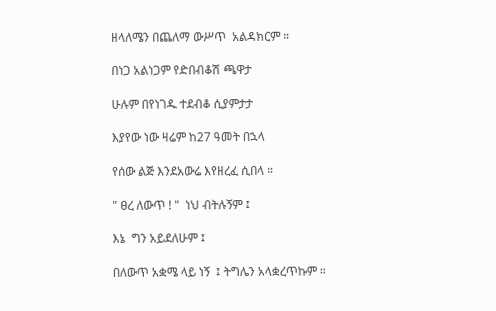ዘላለሜን በጨለማ ውሥጥ  አልዳክርም ።

በነጋ አልነጋም የድበብቆሽ ጫዋታ

ሁሉም በየነገዱ ተደብቆ ሲያምታታ

እያየው ነው ዛሬም ከ27 ዓመት በኋላ

የሰው ልጅ እንደአውሬ እየዘረፈ ሲበላ ።

" ፀረ ለውጥ ! "  ነህ ብትሉኝም ፤

እኔ  ግን አይደለሁም ፤

በለውጥ አቋሜ ላይ ነኝ  ፤ ትግሌን አላቋረጥኩም ።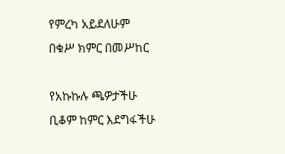የምረካ አይደለሁም   በቁሥ ክምር በመሥከር

የአኩኩሉ ጫዎታችሁ ቢቆም ከምር እደግፋችሁ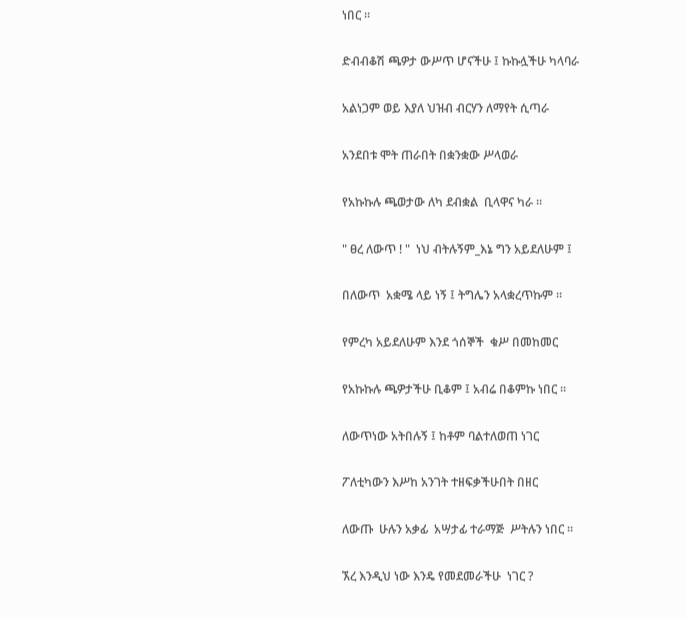ነበር ።

ድብብቆሽ ጫዎታ ውሥጥ ሆናችሁ ፤ ኩኩሏችሁ ካላባራ

አልነጋም ወይ እያለ ህዝብ ብርሃን ለማየት ሲጣራ

አንደበቱ ሞት ጠራበት በቋንቋው ሥላወራ

የአኩኩሉ ጫወታው ለካ ደብቋል  ቢላዋና ካራ ።

" ፀረ ለውጥ ! "  ነህ ብትሉኝም_እኔ ግን አይደለሁም ፤

በለውጥ  አቋሜ ላይ ነኝ ፤ ትግሌን አላቋረጥኩም ።

የምረካ አይደለሁም እንደ ጎሰኞች  ቁሥ በመከመር

የአኩኩሉ ጫዎታችሁ ቢቆም ፤ አብሬ በቆምኩ ነበር ።

ለውጥነው አትበሉኝ ፤ ከቶም ባልተለወጠ ነገር

ፖለቲካውን እሥከ አንገት ተዘፍቃችሁበት በዘር

ለውጡ  ሁሉን አቃፊ  አሣታፊ ተራማጅ  ሥትሉን ነበር ።

ኧረ እንዲህ ነው እንዴ የመደመራችሁ  ነገር ?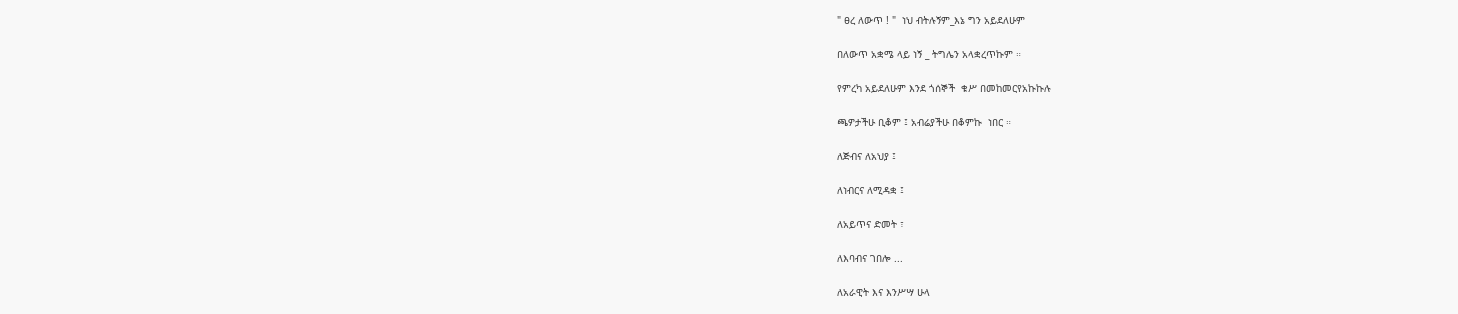" ፀረ ለውጥ ! "  ነህ ብትሉኝም_እኔ ግን አይደለሁም

በለውጥ አቋሜ ላይ ነኝ _ ትግሌን አላቋረጥኩም ።

የምረካ አይደለሁም እንደ ጎሰኞች  ቁሥ በመከመርየአኩኩሉ

ጫዎታችሁ ቢቆም ፤ አብሬያችሁ በቆምኩ  ነበር ።

ለጅብና ለአህያ ፤

ለነብርና ለሚዳቋ ፤

ለአይጥና ድመት ፣

ለእባብና ገበሎ ...

ለአራዊት እና እንሥሣ ሁላ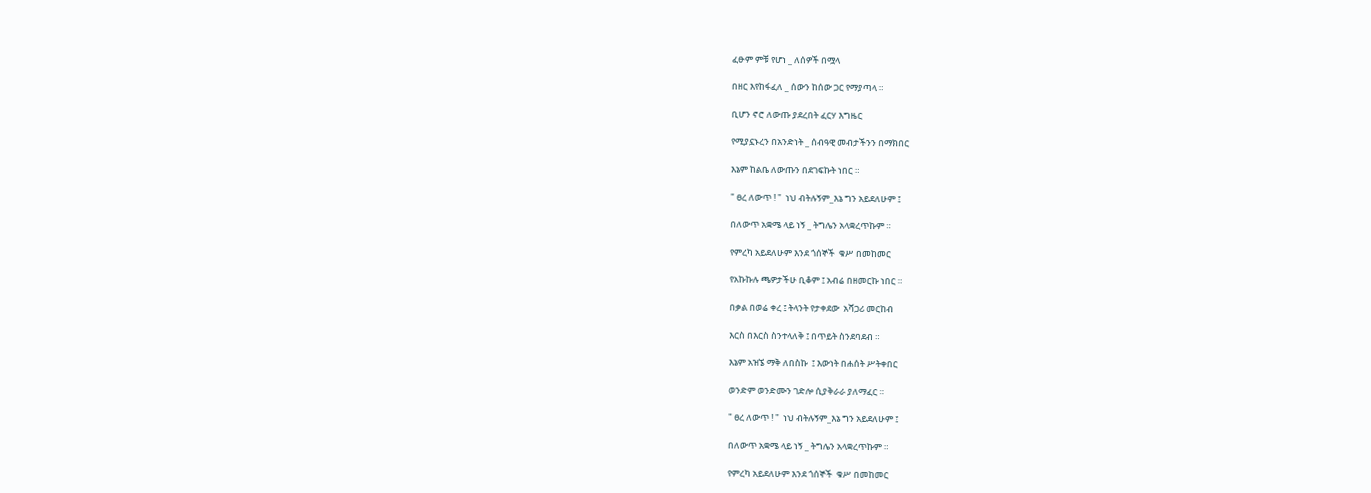ፈፁም ምቹ የሆነ _ ለሰዎች በሟላ

በዘር እየከፋፈለ _ ሰውን ከሰው ጋር የማያጣላ ።

ቢሆን ኖሮ ለውጡ ያደረበት ፈርሃ እግዜር

የሚያኗኑረን በአንድነት _ ሰብዓዊ መብታችንን በማክበር

እኔም ከልቤ ለውጡን በደገፍኩት ነበር ።

" ፀረ ለውጥ ! "  ነህ ብትሉኝም_እኔ ግን አይደለሁም ፤

በለውጥ አቋሜ ላይ ነኝ _ ትግሌን አላቋረጥኩም ።

የምረካ አይደለሁም እንደ ጎሰኞች  ቁሥ በመከመር

የአኩኩሉ ጫዎታችሁ ቢቆም ፤ አብሬ በዘመርኩ ነበር ።

በቃል በወሬ ቀረ ፤ ትላንት የታቀደው  አሻጋሪ መርከብ

እርስ በእርስ ስንተላለቅ ፤ በጥይት ስንደባደብ ።

እኔም አዝኜ ማቅ ለበስኩ  ፤ እውነት በሐሰት ሥትቀበር

ወንድም ወንድሙን ገድሎ ሲያቅራራ ያለማፈር ።

" ፀረ ለውጥ ! "  ነህ ብትሉኝም_እኔ ግን አይደለሁም ፤

በለውጥ አቋሜ ላይ ነኝ _ ትግሌን አላቋረጥኩም ።

የምረካ አይደለሁም እንደ ጎሰኞች  ቁሥ በመከመር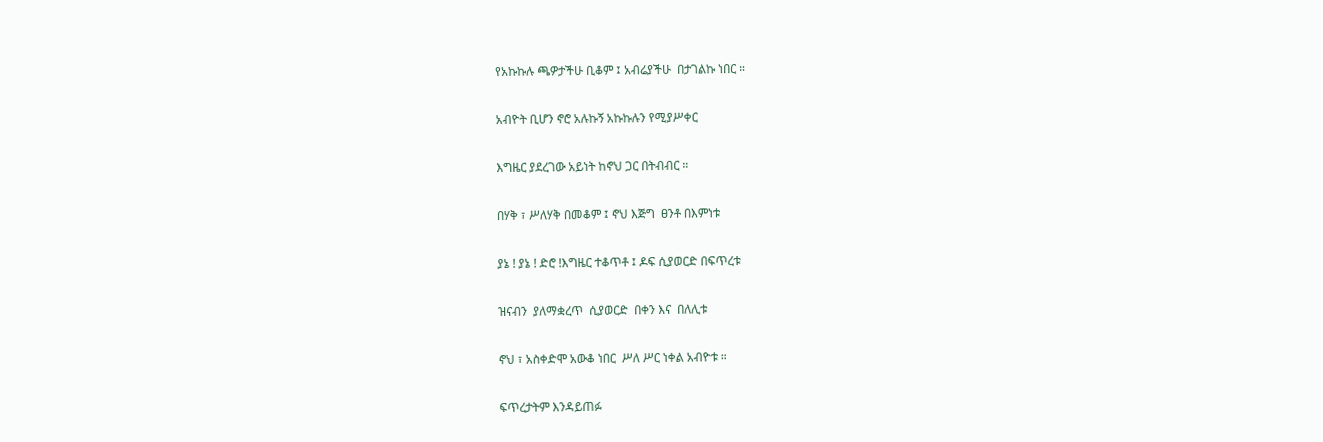የአኩኩሉ ጫዎታችሁ ቢቆም ፤ አብሬያችሁ  በታገልኩ ነበር ።

አብዮት ቢሆን ኖሮ አሉኩኝ አኩኩሉን የሚያሥቀር

እግዜር ያደረገው አይነት ከኖህ ጋር በትብብር ።

በሃቅ ፣ ሥለሃቅ በመቆም ፤ ኖህ እጅግ  ፀንቶ በእምነቱ

ያኔ ! ያኔ ! ድሮ !እግዜር ተቆጥቶ ፤ ዶፍ ሲያወርድ በፍጥረቱ

ዝናብን  ያለማቋረጥ  ሲያወርድ  በቀን እና  በለሊቱ

ኖህ ፣ አስቀድሞ አውቆ ነበር  ሥለ ሥር ነቀል አብዮቱ ።

ፍጥረታትም እንዳይጠፉ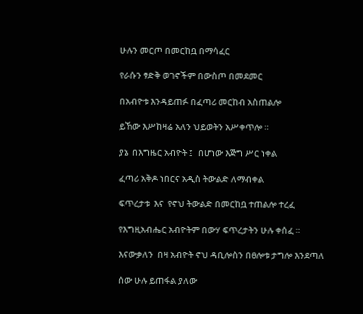ሁሉን መርጦ በመርከቧ በማሳፈር

የራሱን ፃድቅ ወገኖችም በውስጦ በመደመር

በአብዮቱ እንዳይጠፉ በፈጣሪ መርከብ አስጠልሎ

ይኸው እሥከዛሬ አለን ህይወትን አሥቀጥሎ ።

ያኔ  በእግዜር አብዮት ፤   በሆነው እጅግ ሥር ነቀል

ፈጣሪ አቅዶ ነበርና አዲስ ትውልድ ለማብቀል

ፍጥረታቱ  እና  የኖህ ትውልድ በመርከቧ ተጠልሎ ተረፈ

የእግዚአብሔር አብዮትም በውሃ ፍጥረታትን ሁሉ ቀሰፈ ።

እናውቃለን  በዛ አብዮት ኖህ ዳቢሎስን በፀሎቱ ታግሎ እንደጣለ

ሰው ሁሉ ይጠፋል ያለው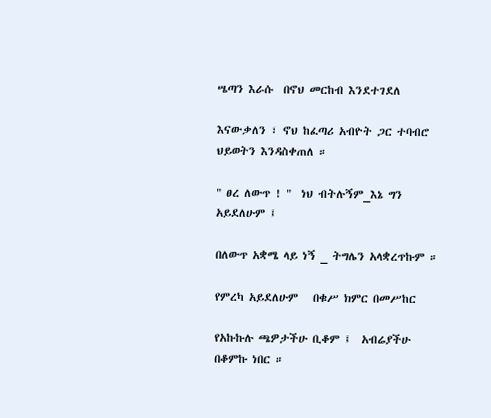ሤጣን እራሱ  በኖህ መርከብ እንደተገደለ

እናውቃለን ፣ ኖህ ከፈጣሪ አብዮት ጋር ተባብሮ ህይወትን እንዳስቀጠለ ።

" ፀረ ለውጥ ! "  ነህ ብትሉኝም_እኔ ግን አይደለሁም ፤

በለውጥ አቋሜ ላይ ነኝ _ ትግሌን አላቋረጥኩም ።

የምረካ አይደለሁም   በቁሥ ክምር በመሥከር

የአኩኩሉ ጫዎታችሁ ቢቆም ፤  አብሬያችሁ በቆምኩ ነበር ።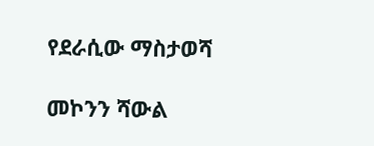የደራሲው ማስታወሻ

መኮንን ሻውል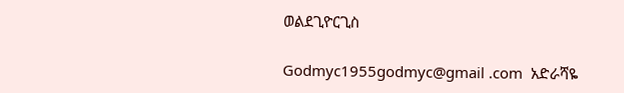ወልደጊዮርጊስ

Godmyc1955godmyc@gmail .com  አድራሻዬ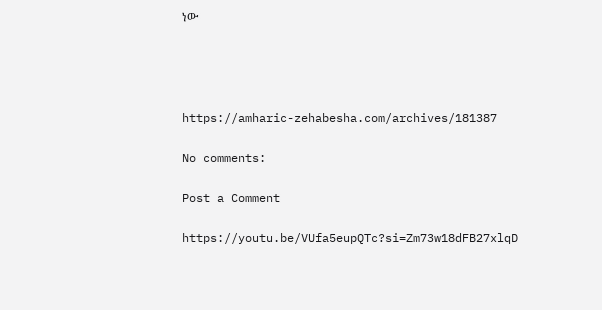ነው




https://amharic-zehabesha.com/archives/181387

No comments:

Post a Comment

https://youtu.be/VUfa5eupQTc?si=Zm73w18dFB27xlqD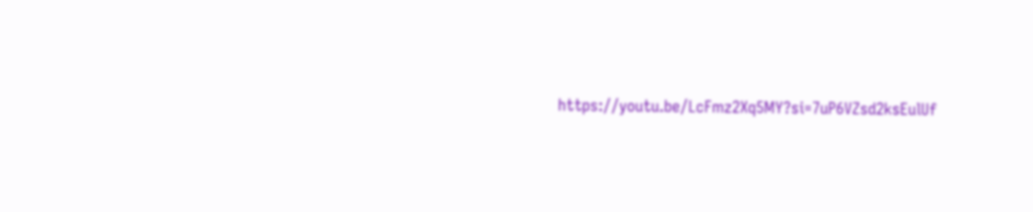https://youtu.be/LcFmz2Xq5MY?si=7uP6VZsd2ksEulUf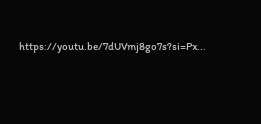https://youtu.be/7dUVmj8go7s?si=Px...